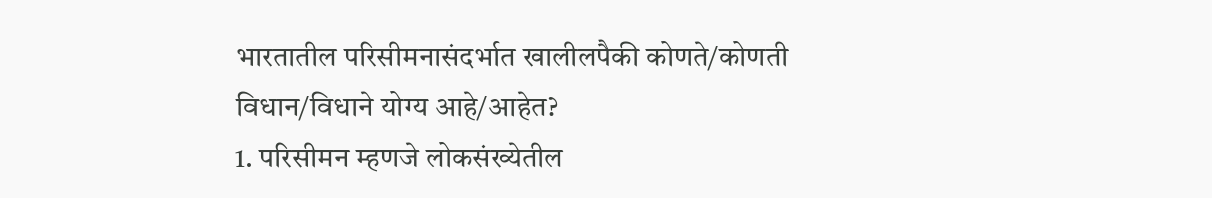भारतातील परिसीमनासंदर्भात खालीलपैकी कोणते/कोणती विधान/विधाने योग्य आहे/आहेत?
1. परिसीमन म्हणजे लोकसंख्येतील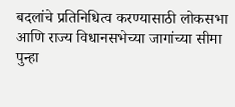बदलांचे प्रतिनिधित्व करण्यासाठी लोकसभा आणि राज्य विधानसभेच्या जागांच्या सीमा पुन्हा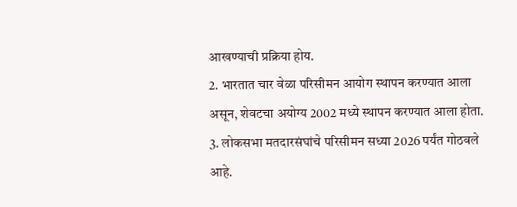आखण्याची प्रक्रिया होय.
2. भारतात चार वेळा परिसीमन आयोग स्थापन करण्यात आला असून, शेवटचा अयोग्य 2002 मध्ये स्थापन करण्यात आला होता.
3. लोकसभा मतदारसंघांचे परिसीमन सध्या 2026 पर्यंत गोठवले आहे.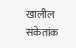खालील संकेतांक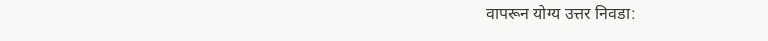वापरून योग्य उत्तर निवडा: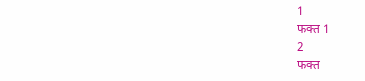1
फक्त 1
2
फक्त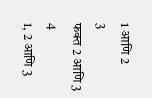1 आणि 2
3
फक्त 2 आणि 3
4
1, 2 आणि 3